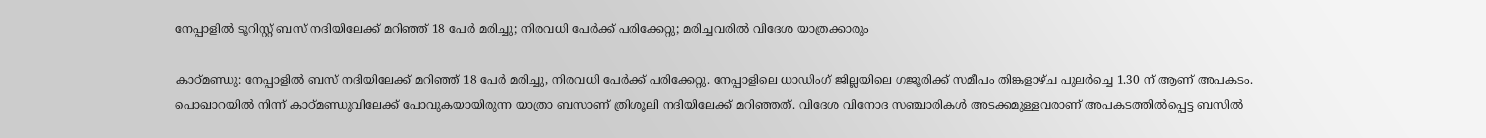നേപ്പാളില്‍ ടൂറിസ്റ്റ് ബസ് നദിയിലേക്ക് മറിഞ്ഞ് 18 പേര്‍ മരിച്ചു; നിരവധി പേര്‍ക്ക് പരിക്കേറ്റു; മരിച്ചവരില്‍ വിദേശ യാത്രക്കാരും

കാഠ്മണ്ഡു: നേപ്പാളില്‍ ബസ് നദിയിലേക്ക് മറിഞ്ഞ് 18 പേര്‍ മരിച്ചു, നിരവധി പേര്‍ക്ക് പരിക്കേറ്റു. നേപ്പാളിലെ ധാഡിംഗ് ജില്ലയിലെ ഗജൂരിക്ക് സമീപം തിങ്കളാഴ്ച പുലര്‍ച്ചെ 1.30 ന് ആണ് അപകടം. പൊഖാറയില്‍ നിന്ന് കാഠ്മണ്ഡുവിലേക്ക് പോവുകയായിരുന്ന യാത്രാ ബസാണ് ത്രിശൂലി നദിയിലേക്ക് മറിഞ്ഞത്. വിദേശ വിനോദ സഞ്ചാരികള്‍ അടക്കമുള്ളവരാണ് അപകടത്തില്‍പ്പെട്ട ബസില്‍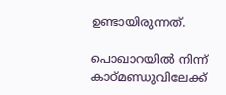ഉണ്ടായിരുന്നത്.

പൊഖാറയില്‍ നിന്ന് കാഠ്മണ്ഡുവിലേക്ക്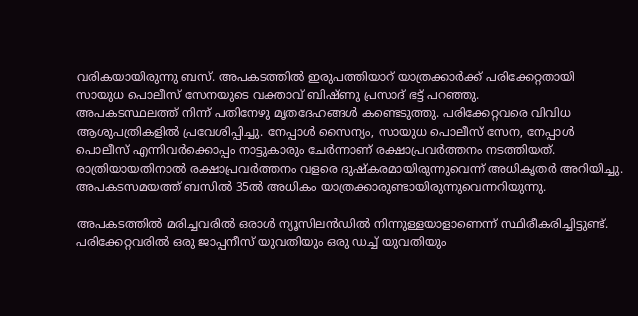വരികയായിരുന്നു ബസ്. അപകടത്തില്‍ ഇരുപത്തിയാറ് യാത്രക്കാര്‍ക്ക് പരിക്കേറ്റതായി സായുധ പൊലീസ് സേനയുടെ വക്താവ് ബിഷ്ണു പ്രസാദ് ഭട്ട് പറഞ്ഞു.
അപകടസ്ഥലത്ത് നിന്ന് പതിനേഴു മൃതദേഹങ്ങള്‍ കണ്ടെടുത്തു. പരിക്കേറ്റവരെ വിവിധ ആശുപത്രികളില്‍ പ്രവേശിപ്പിച്ചു. നേപ്പാള്‍ സൈന്യം, സായുധ പൊലീസ് സേന, നേപ്പാള്‍ പൊലീസ് എന്നിവര്‍ക്കൊപ്പം നാട്ടുകാരും ചേര്‍ന്നാണ് രക്ഷാപ്രവര്‍ത്തനം നടത്തിയത്. രാത്രിയായതിനാല്‍ രക്ഷാപ്രവര്‍ത്തനം വളരെ ദുഷ്‌കരമായിരുന്നുവെന്ന് അധികൃതര്‍ അറിയിച്ചു. അപകടസമയത്ത് ബസില്‍ 35ല്‍ അധികം യാത്രക്കാരുണ്ടായിരുന്നുവെന്നറിയുന്നു.

അപകടത്തില്‍ മരിച്ചവരില്‍ ഒരാള്‍ ന്യൂസിലന്‍ഡില്‍ നിന്നുള്ളയാളാണെന്ന് സ്ഥിരീകരിച്ചിട്ടുണ്ട്. പരിക്കേറ്റവരില്‍ ഒരു ജാപ്പനീസ് യുവതിയും ഒരു ഡച്ച് യുവതിയും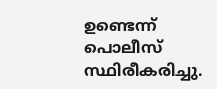ഉണ്ടെന്ന് പൊലീസ് സ്ഥിരീകരിച്ചു.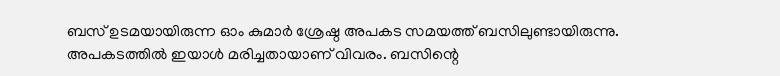ബസ് ഉടമയായിരുന്ന ഓം കുമാര്‍ ശ്രേഷ്ഠ അപകട സമയത്ത് ബസിലുണ്ടായിരുന്നു. അപകടത്തില്‍ ഇയാള്‍ മരിച്ചതായാണ് വിവരം. ബസിന്റെ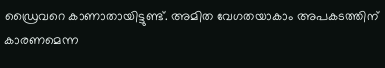ഡ്രൈവറെ കാണാതായിട്ടുണ്ട്. അമിത വേഗതയാകാം അപകടത്തിന് കാരണമെന്ന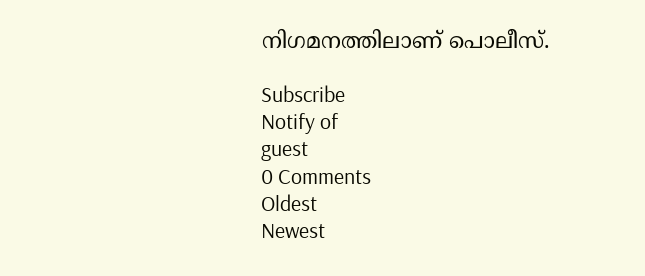നിഗമനത്തിലാണ് പൊലീസ്.

Subscribe
Notify of
guest
0 Comments
Oldest
Newest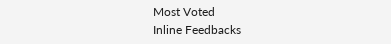Most Voted
Inline Feedbacks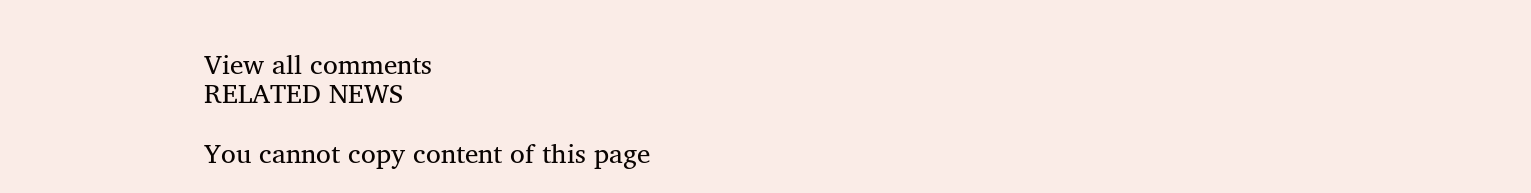View all comments
RELATED NEWS

You cannot copy content of this page